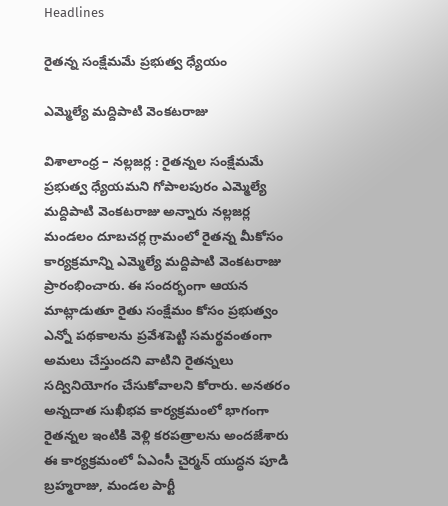Headlines

రైతన్న సంక్షేమమే ప్రభుత్వ ధ్యేయం

ఎమ్మెల్యే మద్దిపాటి వెంకటరాజు

విశాలాంధ్ర – నల్లజర్ల : రైతన్నల సంక్షేమమే ప్రభుత్వ ధ్యేయమని గోపాలపురం ఎమ్మెల్యే మద్దిపాటి వెంకటరాజు అన్నారు నల్లజర్ల మండలం దూబచర్ల గ్రామంలో రైతన్న మీకోసం కార్యక్రమాన్ని ఎమ్మెల్యే మద్దిపాటి వెంకటరాజు ప్రారంభించారు. ఈ సందర్భంగా ఆయన మాట్లాడుతూ రైతు సంక్షేమం కోసం ప్రభుత్వం ఎన్నో పథకాలను ప్రవేశపెట్టి సమర్థవంతంగా అమలు చేస్తుందని వాటిని రైతన్నలు సద్వినియోగం చేసుకోవాలని కోరారు. అనతరం అన్నదాత సుఖీభవ కార్యక్రమంలో భాగంగా రైతన్నల ఇంటికి వెళ్లి కరపత్రాలను అందజేశారు ఈ కార్యక్రమంలో ఏఎంసీ చైర్మన్ యుద్ధన పూడి బ్రహ్మరాజు, మండల పార్టీ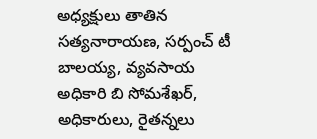అధ్యక్షులు తాతిన సత్యనారాయణ, సర్పంచ్ టీ బాలయ్య, వ్యవసాయ అధికారి బి సోమశేఖర్, అధికారులు, రైతన్నలు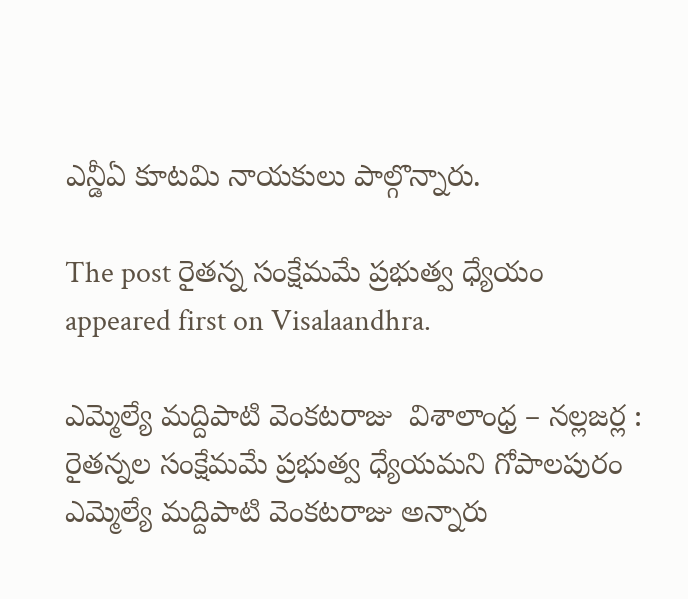ఎన్డీఏ కూటమి నాయకులు పాల్గొన్నారు.

The post రైతన్న సంక్షేమమే ప్రభుత్వ ధ్యేయం  appeared first on Visalaandhra.

ఎమ్మెల్యే మద్దిపాటి వెంకటరాజు  విశాలాంధ్ర – నల్లజర్ల : రైతన్నల సంక్షేమమే ప్రభుత్వ ధ్యేయమని గోపాలపురం ఎమ్మెల్యే మద్దిపాటి వెంకటరాజు అన్నారు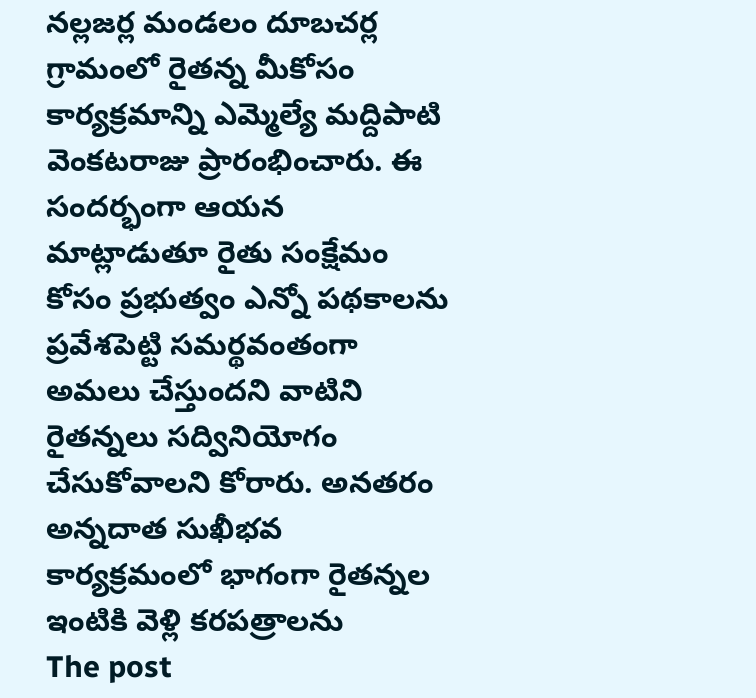నల్లజర్ల మండలం దూబచర్ల గ్రామంలో రైతన్న మీకోసం కార్యక్రమాన్ని ఎమ్మెల్యే మద్దిపాటి వెంకటరాజు ప్రారంభించారు. ఈ సందర్భంగా ఆయన మాట్లాడుతూ రైతు సంక్షేమం కోసం ప్రభుత్వం ఎన్నో పథకాలను ప్రవేశపెట్టి సమర్థవంతంగా అమలు చేస్తుందని వాటిని రైతన్నలు సద్వినియోగం చేసుకోవాలని కోరారు. అనతరం అన్నదాత సుఖీభవ కార్యక్రమంలో భాగంగా రైతన్నల ఇంటికి వెళ్లి కరపత్రాలను
The post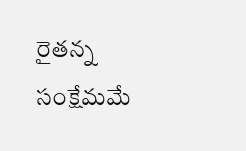రైతన్న సంక్షేమమే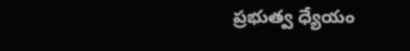ప్రభుత్వ ధ్యేయం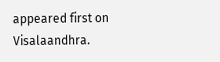appeared first on Visalaandhra.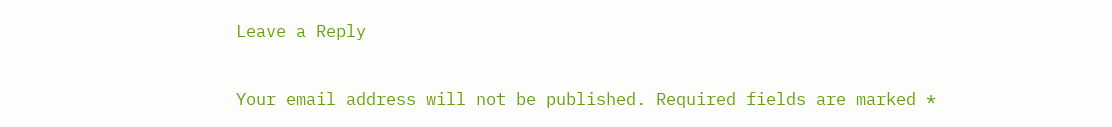Leave a Reply

Your email address will not be published. Required fields are marked *